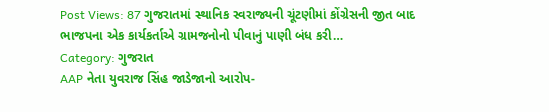Post Views: 87 ગુજરાતમાં સ્થાનિક સ્વરાજ્યની ચૂંટણીમાં કોંગ્રેસની જીત બાદ ભાજપના એક કાર્યકર્તાએ ગ્રામજનોનો પીવાનું પાણી બંધ કરી…
Category: ગુજરાત
AAP નેતા યુવરાજ સિંહ જાડેજાનો આરોપ-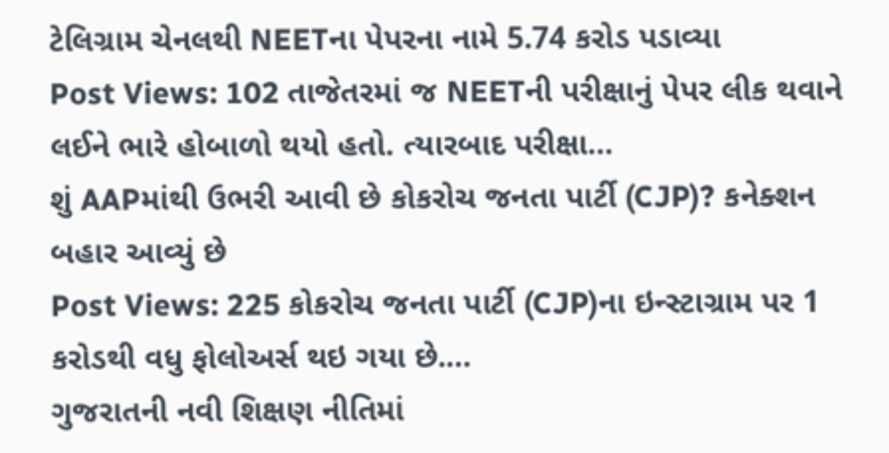ટેલિગ્રામ ચેનલથી NEETના પેપરના નામે 5.74 કરોડ પડાવ્યા
Post Views: 102 તાજેતરમાં જ NEETની પરીક્ષાનું પેપર લીક થવાને લઈને ભારે હોબાળો થયો હતો. ત્યારબાદ પરીક્ષા…
શું AAPમાંથી ઉભરી આવી છે કોકરોચ જનતા પાર્ટી (CJP)? કનેક્શન બહાર આવ્યું છે
Post Views: 225 કોકરોચ જનતા પાર્ટી (CJP)ના ઇન્સ્ટાગ્રામ પર 1 કરોડથી વધુ ફોલોઅર્સ થઇ ગયા છે.…
ગુજરાતની નવી શિક્ષણ નીતિમાં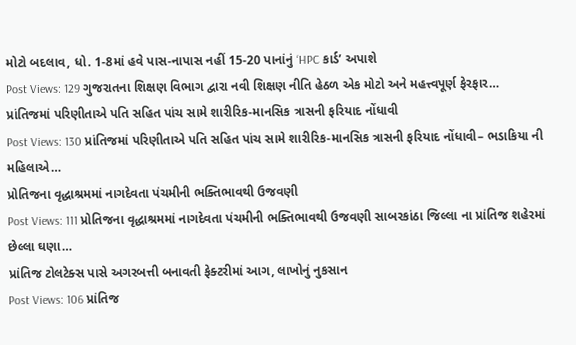મોટો બદલાવ, ધો. 1-8માં હવે પાસ-નાપાસ નહીં 15-20 પાનાંનું ‘HPC કાર્ડ’ અપાશે
Post Views: 129 ગુજરાતના શિક્ષણ વિભાગ દ્વારા નવી શિક્ષણ નીતિ હેઠળ એક મોટો અને મહત્ત્વપૂર્ણ ફેરફાર…
પ્રાંતિજમાં પરિણીતાએ પતિ સહિત પાંચ સામે શારીરિક-માનસિક ત્રાસની ફરિયાદ નોંધાવી
Post Views: 130 પ્રાંતિજમાં પરિણીતાએ પતિ સહિત પાંચ સામે શારીરિક-માનસિક ત્રાસની ફરિયાદ નોંધાવી– ભડાકિયા ની મહિલાએ…
પ્રોતિજના વૃદ્ધાશ્રમમાં નાગદેવતા પંચમીની ભક્તિભાવથી ઉજવણી
Post Views: 111 પ્રોતિજના વૃદ્ધાશ્રમમાં નાગદેવતા પંચમીની ભક્તિભાવથી ઉજવણી સાબરકાંઠા જિલ્લા ના પ્રાંતિજ શહેરમાં છેલ્લા ઘણા…
પ્રાંતિજ ટોલટેક્સ પાસે અગરબત્તી બનાવતી ફેક્ટરીમાં આગ, લાખોનું નુકસાન
Post Views: 106 પ્રાંતિજ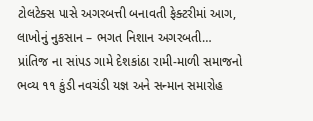ટોલટેક્સ પાસે અગરબત્તી બનાવતી ફેક્ટરીમાં આગ, લાખોનું નુકસાન – ભગત નિશાન અગરબતી…
પ્રાંતિજ ના સાંપડ ગામે દેશકાંઠા રામી-માળી સમાજનો ભવ્ય ૧૧ કુંડી નવચંડી યજ્ઞ અને સન્માન સમારોહ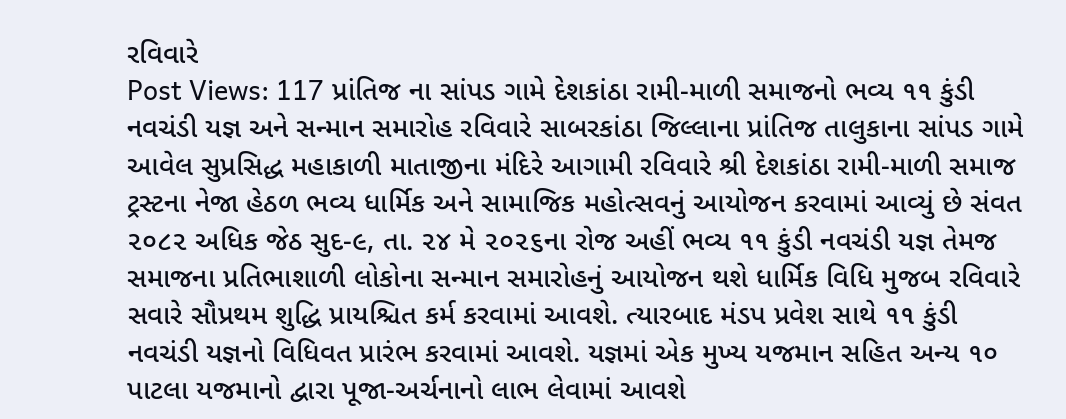રવિવારે
Post Views: 117 પ્રાંતિજ ના સાંપડ ગામે દેશકાંઠા રામી-માળી સમાજનો ભવ્ય ૧૧ કુંડી નવચંડી યજ્ઞ અને સન્માન સમારોહ રવિવારે સાબરકાંઠા જિલ્લાના પ્રાંતિજ તાલુકાના સાંપડ ગામે આવેલ સુપ્રસિદ્ધ મહાકાળી માતાજીના મંદિરે આગામી રવિવારે શ્રી દેશકાંઠા રામી-માળી સમાજ ટ્રસ્ટના નેજા હેઠળ ભવ્ય ધાર્મિક અને સામાજિક મહોત્સવનું આયોજન કરવામાં આવ્યું છે સંવત ૨૦૮૨ અધિક જેઠ સુદ-૯, તા. ૨૪ મે ૨૦૨૬ના રોજ અહીં ભવ્ય ૧૧ કુંડી નવચંડી યજ્ઞ તેમજ સમાજના પ્રતિભાશાળી લોકોના સન્માન સમારોહનું આયોજન થશે ધાર્મિક વિધિ મુજબ રવિવારે સવારે સૌપ્રથમ શુદ્ધિ પ્રાયશ્ચિત કર્મ કરવામાં આવશે. ત્યારબાદ મંડપ પ્રવેશ સાથે ૧૧ કુંડી નવચંડી યજ્ઞનો વિધિવત પ્રારંભ કરવામાં આવશે. યજ્ઞમાં એક મુખ્ય યજમાન સહિત અન્ય ૧૦ પાટલા યજમાનો દ્વારા પૂજા-અર્ચનાનો લાભ લેવામાં આવશે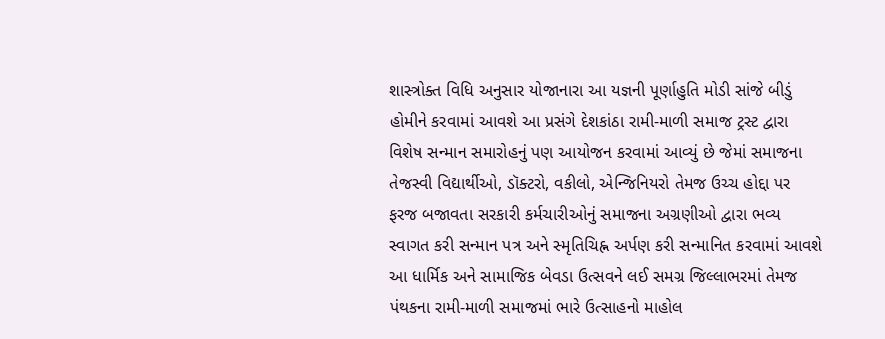શાસ્ત્રોક્ત વિધિ અનુસાર યોજાનારા આ યજ્ઞની પૂર્ણાહુતિ મોડી સાંજે બીડું હોમીને કરવામાં આવશે આ પ્રસંગે દેશકાંઠા રામી-માળી સમાજ ટ્રસ્ટ દ્વારા વિશેષ સન્માન સમારોહનું પણ આયોજન કરવામાં આવ્યું છે જેમાં સમાજના તેજસ્વી વિદ્યાર્થીઓ, ડૉક્ટરો, વકીલો, એન્જિનિયરો તેમજ ઉચ્ચ હોદ્દા પર ફરજ બજાવતા સરકારી કર્મચારીઓનું સમાજના અગ્રણીઓ દ્વારા ભવ્ય સ્વાગત કરી સન્માન પત્ર અને સ્મૃતિચિહ્ન અર્પણ કરી સન્માનિત કરવામાં આવશે આ ધાર્મિક અને સામાજિક બેવડા ઉત્સવને લઈ સમગ્ર જિલ્લાભરમાં તેમજ પંથકના રામી-માળી સમાજમાં ભારે ઉત્સાહનો માહોલ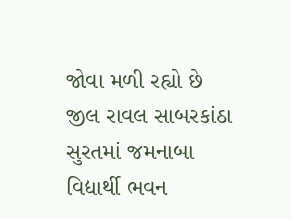જોવા મળી રહ્યો છે જીલ રાવલ સાબરકાંઠા
સુરતમાં જમનાબા વિદ્યાર્થી ભવન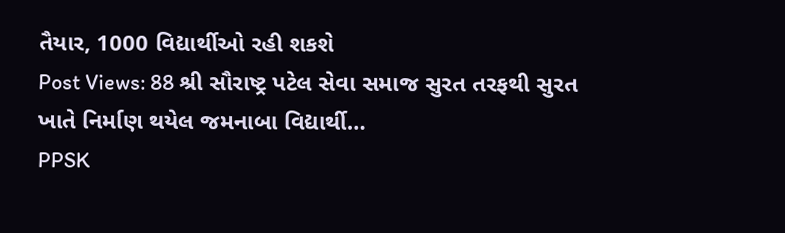તૈયાર, 1000 વિદ્યાર્થીઓ રહી શકશે
Post Views: 88 શ્રી સૌરાષ્ટ્ર પટેલ સેવા સમાજ સુરત તરફથી સુરત ખાતે નિર્માણ થયેલ જમનાબા વિદ્યાર્થી…
PPSK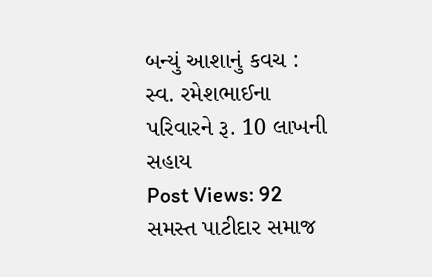બન્યું આશાનું કવચ : સ્વ. રમેશભાઈના પરિવારને રૂ. 10 લાખની સહાય
Post Views: 92 સમસ્ત પાટીદાર સમાજ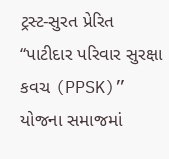ટ્રસ્ટ-સુરત પ્રેરિત “પાટીદાર પરિવાર સુરક્ષા કવચ (PPSK)” યોજના સમાજમાં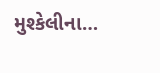મુશ્કેલીના…